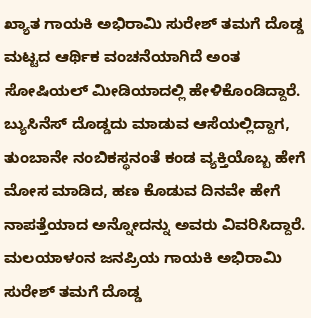ಖ್ಯಾತ ಗಾಯಕಿ ಅಭಿರಾಮಿ ಸುರೇಶ್ ತಮಗೆ ದೊಡ್ಡ ಮಟ್ಟದ ಆರ್ಥಿಕ ವಂಚನೆಯಾಗಿದೆ ಅಂತ ಸೋಷಿಯಲ್ ಮೀಡಿಯಾದಲ್ಲಿ ಹೇಳಿಕೊಂಡಿದ್ದಾರೆ. ಬ್ಯುಸಿನೆಸ್ ದೊಡ್ಡದು ಮಾಡುವ ಆಸೆಯಲ್ಲಿದ್ದಾಗ, ತುಂಬಾನೇ ನಂಬಿಕಸ್ಥನಂತೆ ಕಂಡ ವ್ಯಕ್ತಿಯೊಬ್ಬ ಹೇಗೆ ಮೋಸ ಮಾಡಿದ, ಹಣ ಕೊಡುವ ದಿನವೇ ಹೇಗೆ ನಾಪತ್ತೆಯಾದ ಅನ್ನೋದನ್ನು ಅವರು ವಿವರಿಸಿದ್ದಾರೆ. ಮಲಯಾಳಂನ ಜನಪ್ರಿಯ ಗಾಯಕಿ ಅಭಿರಾಮಿ ಸುರೇಶ್ ತಮಗೆ ದೊಡ್ಡ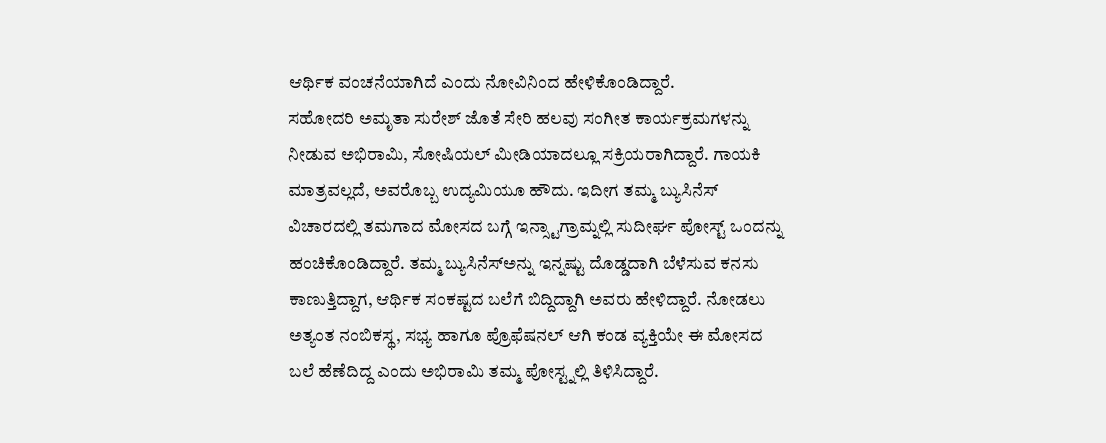ಆರ್ಥಿಕ ವಂಚನೆಯಾಗಿದೆ ಎಂದು ನೋವಿನಿಂದ ಹೇಳಿಕೊಂಡಿದ್ದಾರೆ.
ಸಹೋದರಿ ಅಮೃತಾ ಸುರೇಶ್ ಜೊತೆ ಸೇರಿ ಹಲವು ಸಂಗೀತ ಕಾರ್ಯಕ್ರಮಗಳನ್ನು ನೀಡುವ ಅಭಿರಾಮಿ, ಸೋಷಿಯಲ್ ಮೀಡಿಯಾದಲ್ಲೂ ಸಕ್ರಿಯರಾಗಿದ್ದಾರೆ. ಗಾಯಕಿ ಮಾತ್ರವಲ್ಲದೆ, ಅವರೊಬ್ಬ ಉದ್ಯಮಿಯೂ ಹೌದು. ಇದೀಗ ತಮ್ಮ ಬ್ಯುಸಿನೆಸ್ ವಿಚಾರದಲ್ಲಿ ತಮಗಾದ ಮೋಸದ ಬಗ್ಗೆ ಇನ್ಸ್ಟಾಗ್ರಾಮ್ನಲ್ಲಿ ಸುದೀರ್ಘ ಪೋಸ್ಟ್ ಒಂದನ್ನು ಹಂಚಿಕೊಂಡಿದ್ದಾರೆ. ತಮ್ಮ ಬ್ಯುಸಿನೆಸ್ಅನ್ನು ಇನ್ನಷ್ಟು ದೊಡ್ಡದಾಗಿ ಬೆಳೆಸುವ ಕನಸು ಕಾಣುತ್ತಿದ್ದಾಗ, ಆರ್ಥಿಕ ಸಂಕಷ್ಟದ ಬಲೆಗೆ ಬಿದ್ದಿದ್ದಾಗಿ ಅವರು ಹೇಳಿದ್ದಾರೆ. ನೋಡಲು ಅತ್ಯಂತ ನಂಬಿಕಸ್ಥ, ಸಭ್ಯ ಹಾಗೂ ಪ್ರೊಫೆಷನಲ್ ಆಗಿ ಕಂಡ ವ್ಯಕ್ತಿಯೇ ಈ ಮೋಸದ ಬಲೆ ಹೆಣೆದಿದ್ದ ಎಂದು ಅಭಿರಾಮಿ ತಮ್ಮ ಪೋಸ್ಟ್ನಲ್ಲಿ ತಿಳಿಸಿದ್ದಾರೆ.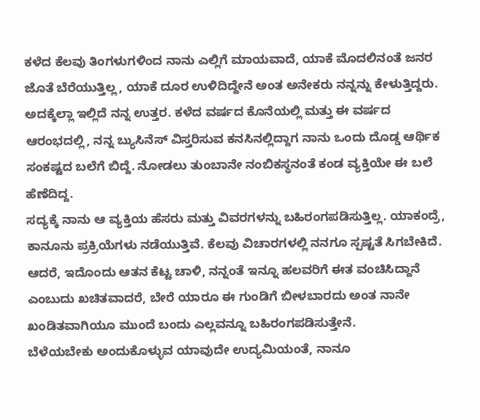ಕಳೆದ ಕೆಲವು ತಿಂಗಳುಗಳಿಂದ ನಾನು ಎಲ್ಲಿಗೆ ಮಾಯವಾದೆ, ಯಾಕೆ ಮೊದಲಿನಂತೆ ಜನರ ಜೊತೆ ಬೆರೆಯುತ್ತಿಲ್ಲ, ಯಾಕೆ ದೂರ ಉಳಿದಿದ್ದೇನೆ ಅಂತ ಅನೇಕರು ನನ್ನನ್ನು ಕೇಳುತ್ತಿದ್ದರು. ಅದಕ್ಕೆಲ್ಲಾ ಇಲ್ಲಿದೆ ನನ್ನ ಉತ್ತರ. ಕಳೆದ ವರ್ಷದ ಕೊನೆಯಲ್ಲಿ ಮತ್ತು ಈ ವರ್ಷದ ಆರಂಭದಲ್ಲಿ, ನನ್ನ ಬ್ಯುಸಿನೆಸ್ ವಿಸ್ತರಿಸುವ ಕನಸಿನಲ್ಲಿದ್ದಾಗ ನಾನು ಒಂದು ದೊಡ್ಡ ಆರ್ಥಿಕ ಸಂಕಷ್ಟದ ಬಲೆಗೆ ಬಿದ್ದೆ. ನೋಡಲು ತುಂಬಾನೇ ನಂಬಿಕಸ್ಥನಂತೆ ಕಂಡ ವ್ಯಕ್ತಿಯೇ ಈ ಬಲೆ ಹೆಣೆದಿದ್ದ.
ಸದ್ಯಕ್ಕೆ ನಾನು ಆ ವ್ಯಕ್ತಿಯ ಹೆಸರು ಮತ್ತು ವಿವರಗಳನ್ನು ಬಹಿರಂಗಪಡಿಸುತ್ತಿಲ್ಲ. ಯಾಕಂದ್ರೆ, ಕಾನೂನು ಪ್ರಕ್ರಿಯೆಗಳು ನಡೆಯುತ್ತಿವೆ. ಕೆಲವು ವಿಚಾರಗಳಲ್ಲಿ ನನಗೂ ಸ್ಪಷ್ಟತೆ ಸಿಗಬೇಕಿದೆ. ಆದರೆ, ಇದೊಂದು ಆತನ ಕೆಟ್ಟ ಚಾಳಿ, ನನ್ನಂತೆ ಇನ್ನೂ ಹಲವರಿಗೆ ಈತ ವಂಚಿಸಿದ್ದಾನೆ ಎಂಬುದು ಖಚಿತವಾದರೆ, ಬೇರೆ ಯಾರೂ ಈ ಗುಂಡಿಗೆ ಬೀಳಬಾರದು ಅಂತ ನಾನೇ ಖಂಡಿತವಾಗಿಯೂ ಮುಂದೆ ಬಂದು ಎಲ್ಲವನ್ನೂ ಬಹಿರಂಗಪಡಿಸುತ್ತೇನೆ.
ಬೆಳೆಯಬೇಕು ಅಂದುಕೊಳ್ಳುವ ಯಾವುದೇ ಉದ್ಯಮಿಯಂತೆ, ನಾನೂ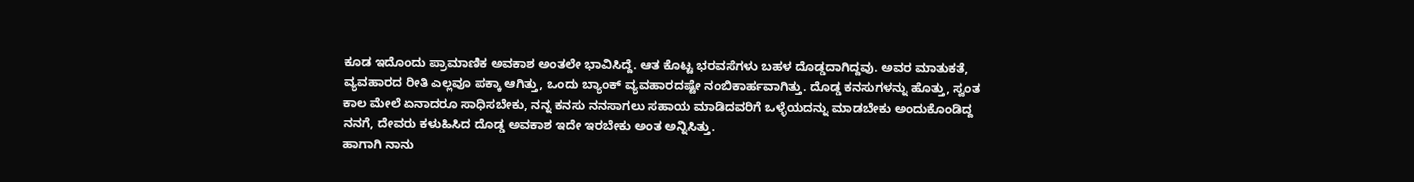ಕೂಡ ಇದೊಂದು ಪ್ರಾಮಾಣಿಕ ಅವಕಾಶ ಅಂತಲೇ ಭಾವಿಸಿದ್ದೆ. ಆತ ಕೊಟ್ಟ ಭರವಸೆಗಳು ಬಹಳ ದೊಡ್ಡದಾಗಿದ್ದವು. ಅವರ ಮಾತುಕತೆ, ವ್ಯವಹಾರದ ರೀತಿ ಎಲ್ಲವೂ ಪಕ್ಕಾ ಆಗಿತ್ತು, ಒಂದು ಬ್ಯಾಂಕ್ ವ್ಯವಹಾರದಷ್ಟೇ ನಂಬಿಕಾರ್ಹವಾಗಿತ್ತು. ದೊಡ್ಡ ಕನಸುಗಳನ್ನು ಹೊತ್ತು, ಸ್ವಂತ ಕಾಲ ಮೇಲೆ ಏನಾದರೂ ಸಾಧಿಸಬೇಕು, ನನ್ನ ಕನಸು ನನಸಾಗಲು ಸಹಾಯ ಮಾಡಿದವರಿಗೆ ಒಳ್ಳೆಯದನ್ನು ಮಾಡಬೇಕು ಅಂದುಕೊಂಡಿದ್ದ ನನಗೆ, ದೇವರು ಕಳುಹಿಸಿದ ದೊಡ್ಡ ಅವಕಾಶ ಇದೇ ಇರಬೇಕು ಅಂತ ಅನ್ನಿಸಿತ್ತು.
ಹಾಗಾಗಿ ನಾನು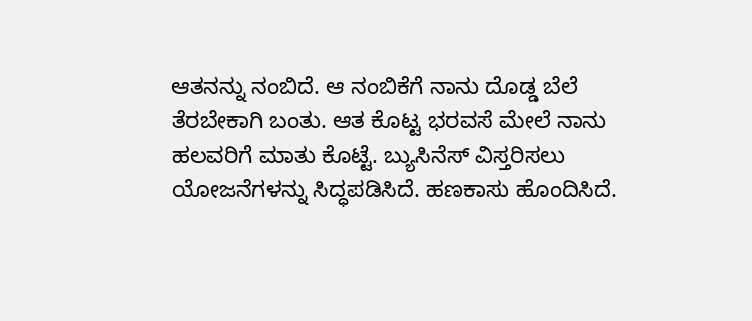ಆತನನ್ನು ನಂಬಿದೆ. ಆ ನಂಬಿಕೆಗೆ ನಾನು ದೊಡ್ಡ ಬೆಲೆ ತೆರಬೇಕಾಗಿ ಬಂತು. ಆತ ಕೊಟ್ಟ ಭರವಸೆ ಮೇಲೆ ನಾನು ಹಲವರಿಗೆ ಮಾತು ಕೊಟ್ಟೆ. ಬ್ಯುಸಿನೆಸ್ ವಿಸ್ತರಿಸಲು ಯೋಜನೆಗಳನ್ನು ಸಿದ್ಧಪಡಿಸಿದೆ. ಹಣಕಾಸು ಹೊಂದಿಸಿದೆ.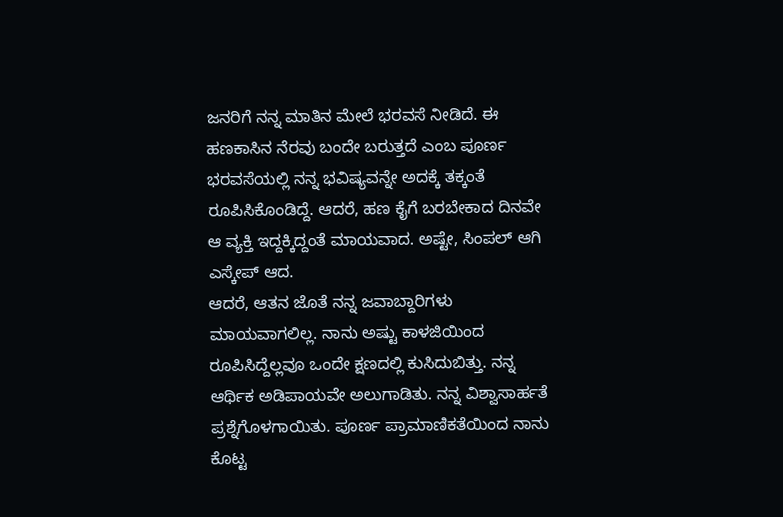ಜನರಿಗೆ ನನ್ನ ಮಾತಿನ ಮೇಲೆ ಭರವಸೆ ನೀಡಿದೆ. ಈ ಹಣಕಾಸಿನ ನೆರವು ಬಂದೇ ಬರುತ್ತದೆ ಎಂಬ ಪೂರ್ಣ ಭರವಸೆಯಲ್ಲಿ ನನ್ನ ಭವಿಷ್ಯವನ್ನೇ ಅದಕ್ಕೆ ತಕ್ಕಂತೆ ರೂಪಿಸಿಕೊಂಡಿದ್ದೆ. ಆದರೆ, ಹಣ ಕೈಗೆ ಬರಬೇಕಾದ ದಿನವೇ ಆ ವ್ಯಕ್ತಿ ಇದ್ದಕ್ಕಿದ್ದಂತೆ ಮಾಯವಾದ. ಅಷ್ಟೇ, ಸಿಂಪಲ್ ಆಗಿ ಎಸ್ಕೇಪ್ ಆದ.
ಆದರೆ, ಆತನ ಜೊತೆ ನನ್ನ ಜವಾಬ್ದಾರಿಗಳು ಮಾಯವಾಗಲಿಲ್ಲ. ನಾನು ಅಷ್ಟು ಕಾಳಜಿಯಿಂದ ರೂಪಿಸಿದ್ದೆಲ್ಲವೂ ಒಂದೇ ಕ್ಷಣದಲ್ಲಿ ಕುಸಿದುಬಿತ್ತು. ನನ್ನ ಆರ್ಥಿಕ ಅಡಿಪಾಯವೇ ಅಲುಗಾಡಿತು. ನನ್ನ ವಿಶ್ವಾಸಾರ್ಹತೆ ಪ್ರಶ್ನೆಗೊಳಗಾಯಿತು. ಪೂರ್ಣ ಪ್ರಾಮಾಣಿಕತೆಯಿಂದ ನಾನು ಕೊಟ್ಟ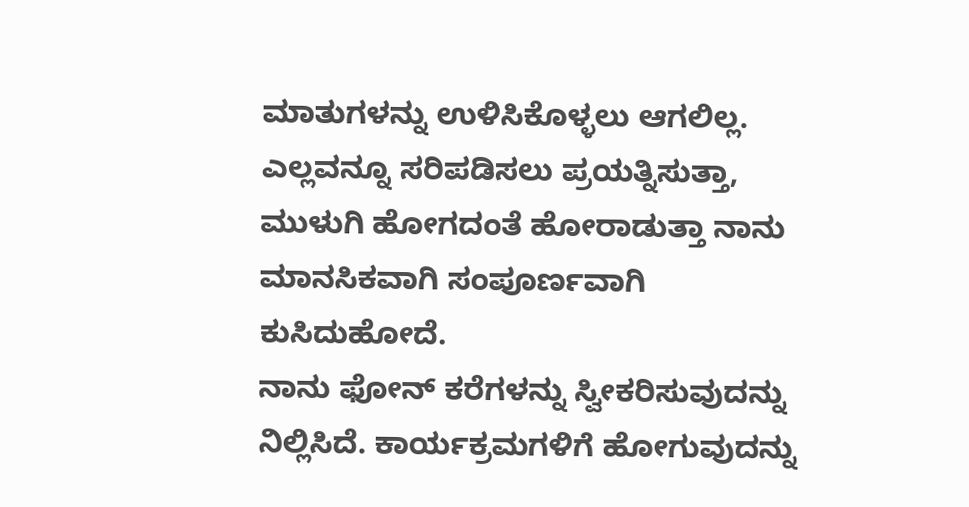ಮಾತುಗಳನ್ನು ಉಳಿಸಿಕೊಳ್ಳಲು ಆಗಲಿಲ್ಲ. ಎಲ್ಲವನ್ನೂ ಸರಿಪಡಿಸಲು ಪ್ರಯತ್ನಿಸುತ್ತಾ, ಮುಳುಗಿ ಹೋಗದಂತೆ ಹೋರಾಡುತ್ತಾ ನಾನು ಮಾನಸಿಕವಾಗಿ ಸಂಪೂರ್ಣವಾಗಿ ಕುಸಿದುಹೋದೆ.
ನಾನು ಫೋನ್ ಕರೆಗಳನ್ನು ಸ್ವೀಕರಿಸುವುದನ್ನು ನಿಲ್ಲಿಸಿದೆ. ಕಾರ್ಯಕ್ರಮಗಳಿಗೆ ಹೋಗುವುದನ್ನು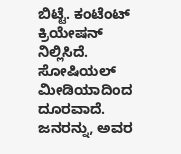ಬಿಟ್ಟೆ. ಕಂಟೆಂಟ್ ಕ್ರಿಯೇಷನ್ ನಿಲ್ಲಿಸಿದೆ. ಸೋಷಿಯಲ್ ಮೀಡಿಯಾದಿಂದ ದೂರವಾದೆ. ಜನರನ್ನು, ಅವರ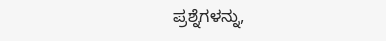ಪ್ರಶ್ನೆಗಳನ್ನು,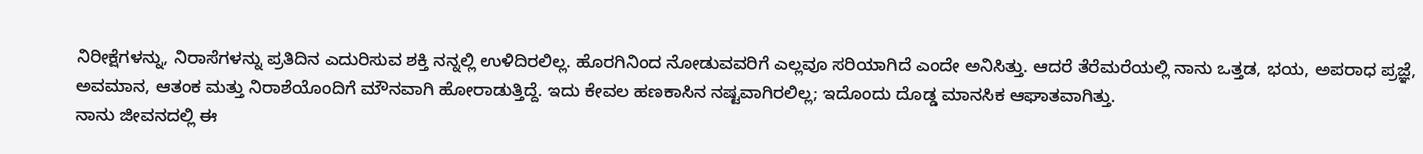ನಿರೀಕ್ಷೆಗಳನ್ನು, ನಿರಾಸೆಗಳನ್ನು ಪ್ರತಿದಿನ ಎದುರಿಸುವ ಶಕ್ತಿ ನನ್ನಲ್ಲಿ ಉಳಿದಿರಲಿಲ್ಲ. ಹೊರಗಿನಿಂದ ನೋಡುವವರಿಗೆ ಎಲ್ಲವೂ ಸರಿಯಾಗಿದೆ ಎಂದೇ ಅನಿಸಿತ್ತು. ಆದರೆ ತೆರೆಮರೆಯಲ್ಲಿ ನಾನು ಒತ್ತಡ, ಭಯ, ಅಪರಾಧ ಪ್ರಜ್ಞೆ, ಅವಮಾನ, ಆತಂಕ ಮತ್ತು ನಿರಾಶೆಯೊಂದಿಗೆ ಮೌನವಾಗಿ ಹೋರಾಡುತ್ತಿದ್ದೆ. ಇದು ಕೇವಲ ಹಣಕಾಸಿನ ನಷ್ಟವಾಗಿರಲಿಲ್ಲ; ಇದೊಂದು ದೊಡ್ಡ ಮಾನಸಿಕ ಆಘಾತವಾಗಿತ್ತು.
ನಾನು ಜೀವನದಲ್ಲಿ ಈ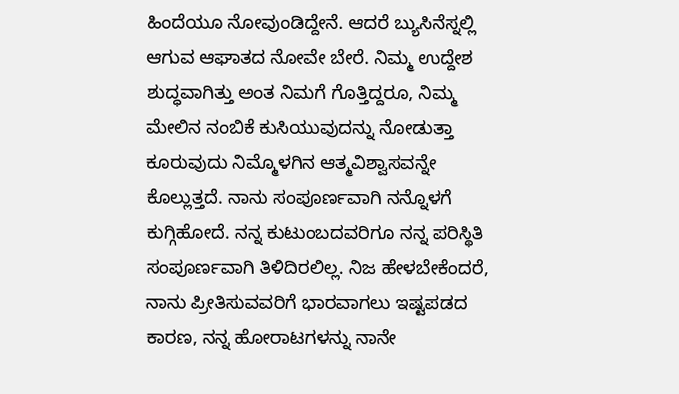ಹಿಂದೆಯೂ ನೋವುಂಡಿದ್ದೇನೆ. ಆದರೆ ಬ್ಯುಸಿನೆಸ್ನಲ್ಲಿ ಆಗುವ ಆಘಾತದ ನೋವೇ ಬೇರೆ. ನಿಮ್ಮ ಉದ್ದೇಶ ಶುದ್ಧವಾಗಿತ್ತು ಅಂತ ನಿಮಗೆ ಗೊತ್ತಿದ್ದರೂ, ನಿಮ್ಮ ಮೇಲಿನ ನಂಬಿಕೆ ಕುಸಿಯುವುದನ್ನು ನೋಡುತ್ತಾ ಕೂರುವುದು ನಿಮ್ಮೊಳಗಿನ ಆತ್ಮವಿಶ್ವಾಸವನ್ನೇ ಕೊಲ್ಲುತ್ತದೆ. ನಾನು ಸಂಪೂರ್ಣವಾಗಿ ನನ್ನೊಳಗೆ ಕುಗ್ಗಿಹೋದೆ. ನನ್ನ ಕುಟುಂಬದವರಿಗೂ ನನ್ನ ಪರಿಸ್ಥಿತಿ ಸಂಪೂರ್ಣವಾಗಿ ತಿಳಿದಿರಲಿಲ್ಲ. ನಿಜ ಹೇಳಬೇಕೆಂದರೆ, ನಾನು ಪ್ರೀತಿಸುವವರಿಗೆ ಭಾರವಾಗಲು ಇಷ್ಟಪಡದ ಕಾರಣ, ನನ್ನ ಹೋರಾಟಗಳನ್ನು ನಾನೇ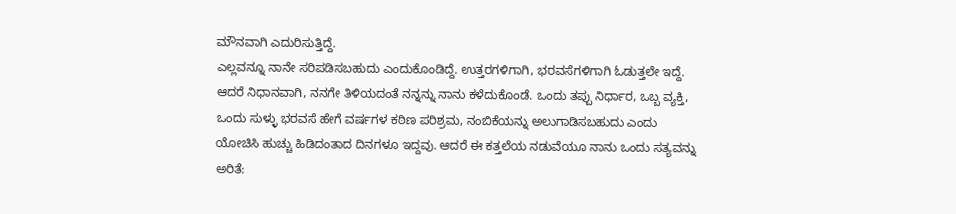ಮೌನವಾಗಿ ಎದುರಿಸುತ್ತಿದ್ದೆ.
ಎಲ್ಲವನ್ನೂ ನಾನೇ ಸರಿಪಡಿಸಬಹುದು ಎಂದುಕೊಂಡಿದ್ದೆ. ಉತ್ತರಗಳಿಗಾಗಿ, ಭರವಸೆಗಳಿಗಾಗಿ ಓಡುತ್ತಲೇ ಇದ್ದೆ. ಆದರೆ ನಿಧಾನವಾಗಿ, ನನಗೇ ತಿಳಿಯದಂತೆ ನನ್ನನ್ನು ನಾನು ಕಳೆದುಕೊಂಡೆ. ಒಂದು ತಪ್ಪು ನಿರ್ಧಾರ, ಒಬ್ಬ ವ್ಯಕ್ತಿ, ಒಂದು ಸುಳ್ಳು ಭರವಸೆ ಹೇಗೆ ವರ್ಷಗಳ ಕಠಿಣ ಪರಿಶ್ರಮ, ನಂಬಿಕೆಯನ್ನು ಅಲುಗಾಡಿಸಬಹುದು ಎಂದು ಯೋಚಿಸಿ ಹುಚ್ಚು ಹಿಡಿದಂತಾದ ದಿನಗಳೂ ಇದ್ದವು. ಆದರೆ ಈ ಕತ್ತಲೆಯ ನಡುವೆಯೂ ನಾನು ಒಂದು ಸತ್ಯವನ್ನು ಅರಿತೆ: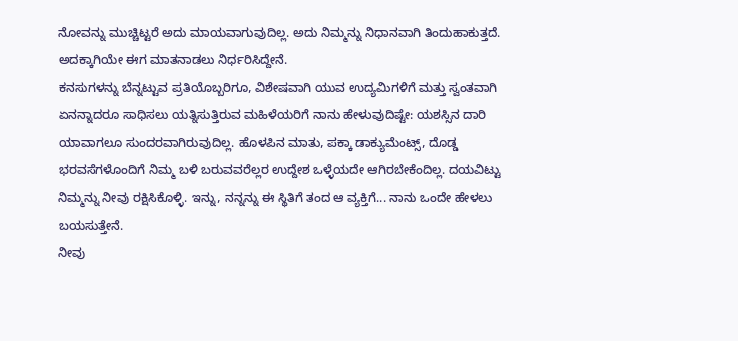ನೋವನ್ನು ಮುಚ್ಚಿಟ್ಟರೆ ಅದು ಮಾಯವಾಗುವುದಿಲ್ಲ. ಅದು ನಿಮ್ಮನ್ನು ನಿಧಾನವಾಗಿ ತಿಂದುಹಾಕುತ್ತದೆ. ಅದಕ್ಕಾಗಿಯೇ ಈಗ ಮಾತನಾಡಲು ನಿರ್ಧರಿಸಿದ್ದೇನೆ.
ಕನಸುಗಳನ್ನು ಬೆನ್ನಟ್ಟುವ ಪ್ರತಿಯೊಬ್ಬರಿಗೂ, ವಿಶೇಷವಾಗಿ ಯುವ ಉದ್ಯಮಿಗಳಿಗೆ ಮತ್ತು ಸ್ವಂತವಾಗಿ ಏನನ್ನಾದರೂ ಸಾಧಿಸಲು ಯತ್ನಿಸುತ್ತಿರುವ ಮಹಿಳೆಯರಿಗೆ ನಾನು ಹೇಳುವುದಿಷ್ಟೇ: ಯಶಸ್ಸಿನ ದಾರಿ ಯಾವಾಗಲೂ ಸುಂದರವಾಗಿರುವುದಿಲ್ಲ. ಹೊಳಪಿನ ಮಾತು, ಪಕ್ಕಾ ಡಾಕ್ಯುಮೆಂಟ್ಸ್, ದೊಡ್ಡ ಭರವಸೆಗಳೊಂದಿಗೆ ನಿಮ್ಮ ಬಳಿ ಬರುವವರೆಲ್ಲರ ಉದ್ದೇಶ ಒಳ್ಳೆಯದೇ ಆಗಿರಬೇಕೆಂದಿಲ್ಲ. ದಯವಿಟ್ಟು ನಿಮ್ಮನ್ನು ನೀವು ರಕ್ಷಿಸಿಕೊಳ್ಳಿ. ಇನ್ನು, ನನ್ನನ್ನು ಈ ಸ್ಥಿತಿಗೆ ತಂದ ಆ ವ್ಯಕ್ತಿಗೆ... ನಾನು ಒಂದೇ ಹೇಳಲು ಬಯಸುತ್ತೇನೆ.
ನೀವು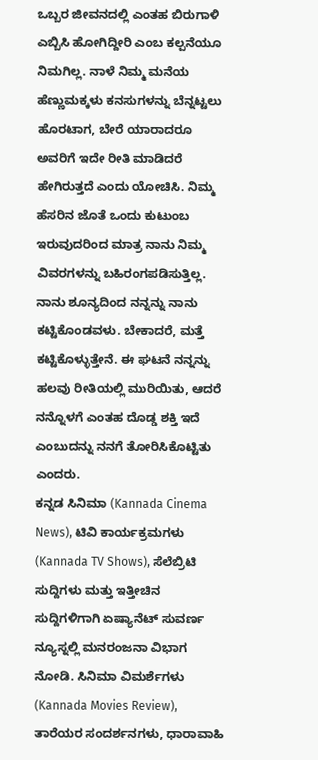ಒಬ್ಬರ ಜೀವನದಲ್ಲಿ ಎಂತಹ ಬಿರುಗಾಳಿ ಎಬ್ಬಿಸಿ ಹೋಗಿದ್ದೀರಿ ಎಂಬ ಕಲ್ಪನೆಯೂ ನಿಮಗಿಲ್ಲ. ನಾಳೆ ನಿಮ್ಮ ಮನೆಯ ಹೆಣ್ಣುಮಕ್ಕಳು ಕನಸುಗಳನ್ನು ಬೆನ್ನಟ್ಟಲು ಹೊರಟಾಗ, ಬೇರೆ ಯಾರಾದರೂ ಅವರಿಗೆ ಇದೇ ರೀತಿ ಮಾಡಿದರೆ ಹೇಗಿರುತ್ತದೆ ಎಂದು ಯೋಚಿಸಿ. ನಿಮ್ಮ ಹೆಸರಿನ ಜೊತೆ ಒಂದು ಕುಟುಂಬ ಇರುವುದರಿಂದ ಮಾತ್ರ ನಾನು ನಿಮ್ಮ ವಿವರಗಳನ್ನು ಬಹಿರಂಗಪಡಿಸುತ್ತಿಲ್ಲ. ನಾನು ಶೂನ್ಯದಿಂದ ನನ್ನನ್ನು ನಾನು ಕಟ್ಟಿಕೊಂಡವಳು. ಬೇಕಾದರೆ, ಮತ್ತೆ ಕಟ್ಟಿಕೊಳ್ಳುತ್ತೇನೆ. ಈ ಘಟನೆ ನನ್ನನ್ನು ಹಲವು ರೀತಿಯಲ್ಲಿ ಮುರಿಯಿತು, ಆದರೆ ನನ್ನೊಳಗೆ ಎಂತಹ ದೊಡ್ಡ ಶಕ್ತಿ ಇದೆ ಎಂಬುದನ್ನು ನನಗೆ ತೋರಿಸಿಕೊಟ್ಟಿತು ಎಂದರು.
ಕನ್ನಡ ಸಿನಿಮಾ (Kannada Cinema News), ಟಿವಿ ಕಾರ್ಯಕ್ರಮಗಳು (Kannada TV Shows), ಸೆಲೆಬ್ರಿಟಿ ಸುದ್ದಿಗಳು ಮತ್ತು ಇತ್ತೀಚಿನ ಸುದ್ದಿಗಳಿಗಾಗಿ ಏಷ್ಯಾನೆಟ್ ಸುವರ್ಣ ನ್ಯೂಸ್ನಲ್ಲಿ ಮನರಂಜನಾ ವಿಭಾಗ ನೋಡಿ. ಸಿನಿಮಾ ವಿಮರ್ಶೆಗಳು (Kannada Movies Review), ತಾರೆಯರ ಸಂದರ್ಶನಗಳು, ಧಾರಾವಾಹಿ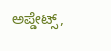ಅಪ್ಡೇಟ್ಸ್,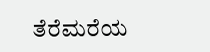ತೆರೆಮರೆಯ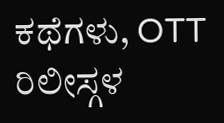ಕಥೆಗಳು, OTT ರಿಲೀಸ್ಗಳ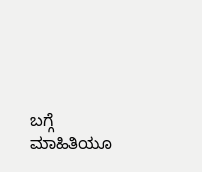ಬಗ್ಗೆ ಮಾಹಿತಿಯೂ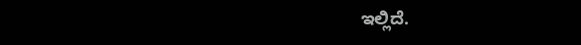ಇಲ್ಲಿದೆ.